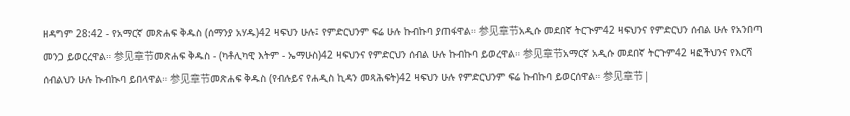ዘዳግም 28:42 - የአማርኛ መጽሐፍ ቅዱስ (ሰማንያ አሃዱ)42 ዛፍህን ሁሉ፤ የምድርህንም ፍሬ ሁሉ ኩብኩባ ያጠፋዋል። 参见章节አዲሱ መደበኛ ትርጒም42 ዛፍህንና የምድርህን ሰብል ሁሉ የአንበጣ መንጋ ይወርረዋል። 参见章节መጽሐፍ ቅዱስ - (ካቶሊካዊ እትም - ኤማሁስ)42 ዛፍህንና የምድርህን ሰብል ሁሉ ኩብኩባ ይወረዋል። 参见章节አማርኛ አዲሱ መደበኛ ትርጉም42 ዛፎችህንና የእርሻ ሰብልህን ሁሉ ኲብኲባ ይበላዋል። 参见章节መጽሐፍ ቅዱስ (የብሉይና የሐዲስ ኪዳን መጻሕፍት)42 ዛፍህን ሁሉ የምድርህንም ፍሬ ኩብኩባ ይወርሰዋል። 参见章节 |